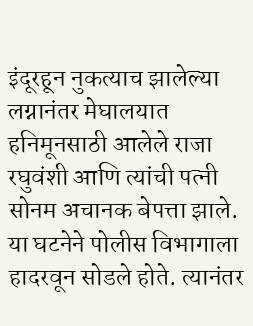इंदूरहून नुकत्याच झालेल्या लग्नानंतर मेघालयात हनिमूनसाठी आलेले राजा रघुवंशी आणि त्यांची पत्नी सोनम अचानक बेपत्ता झाले. या घटनेने पोलीस विभागाला हादरवून सोडले होते. त्यानंतर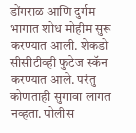डोंगराळ आणि दुर्गम भागात शोध मोहीम सुरू करण्यात आली. शेकडो सीसीटीव्ही फुटेज स्कॅन करण्यात आले. परंतु कोणताही सुगावा लागत नव्हता. पोलीस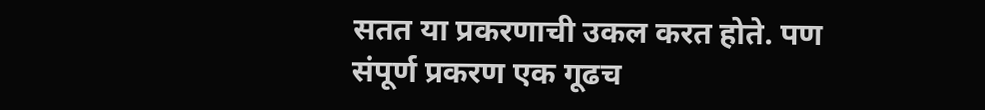सतत या प्रकरणाची उकल करत होते. पण संपूर्ण प्रकरण एक गूढच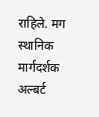राहिले. मग स्थानिक मार्गदर्शक अल्बर्ट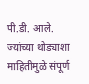पी.डी. आले. ज्यांच्या थोड्याशा माहितीमुळे संपूर्ण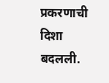प्रकरणाची दिशा बदलली.